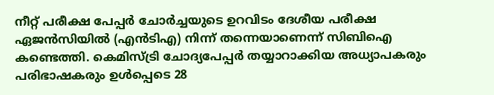നീറ്റ് പരീക്ഷ പേപ്പർ ചോർച്ചയുടെ ഉറവിടം ദേശീയ പരീക്ഷ ഏജൻസിയിൽ (എൻടിഎ) നിന്ന് തന്നെയാണെന്ന് സിബിഐ കണ്ടെത്തി. കെമിസ്ട്രി ചോദ്യപേപ്പർ തയ്യാറാക്കിയ അധ്യാപകരും പരിഭാഷകരും ഉൾപ്പെടെ 28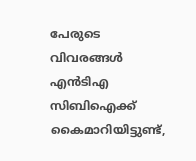പേരുടെ വിവരങ്ങൾ എൻടിഎ സിബിഐക്ക് കൈമാറിയിട്ടുണ്ട്,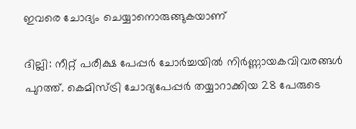ഇവരെ ചോദ്യം ചെയ്യാനൊരുങ്ങുകയാണ്

ദില്ലി: നീറ്റ് പരീക്ഷ പേപ്പർ ചോർച്ചയിൽ നിർണ്ണായകവിവരങ്ങൾ പുറത്ത്. കെമിസ്ട്രി ചോദ്യപേപ്പർ തയ്യാറാക്കിയ 28 പേരുടെ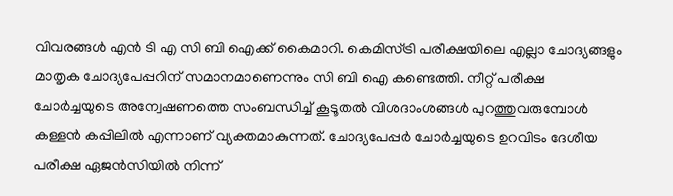വിവരങ്ങൾ എൻ ടി എ സി ബി ഐക്ക് കൈമാറി. കെമിസ്ട്രി പരീക്ഷയിലെ എല്ലാ ചോദ്യങ്ങളും മാതൃക ചോദ്യപേപ്പറിന് സമാനമാണെന്നും സി ബി ഐ കണ്ടെത്തി. നീറ്റ് പരീക്ഷ ചോർച്ചയുടെ അന്വേഷണത്തെ സംബന്ധിച്ച് കൂടൂതൽ വിശദാംശങ്ങൾ പുറത്തുവരുമ്പോൾ കള്ളൻ കപ്പിലിൽ എന്നാണ് വ്യക്തമാകുന്നത്. ചോദ്യപേപ്പർ ചോർച്ചയുടെ ഉറവിടം ദേശീയ പരീക്ഷ ഏജൻസിയിൽ നിന്ന്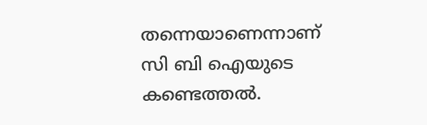തന്നെയാണെന്നാണ് സി ബി ഐയുടെ കണ്ടെത്തൽ.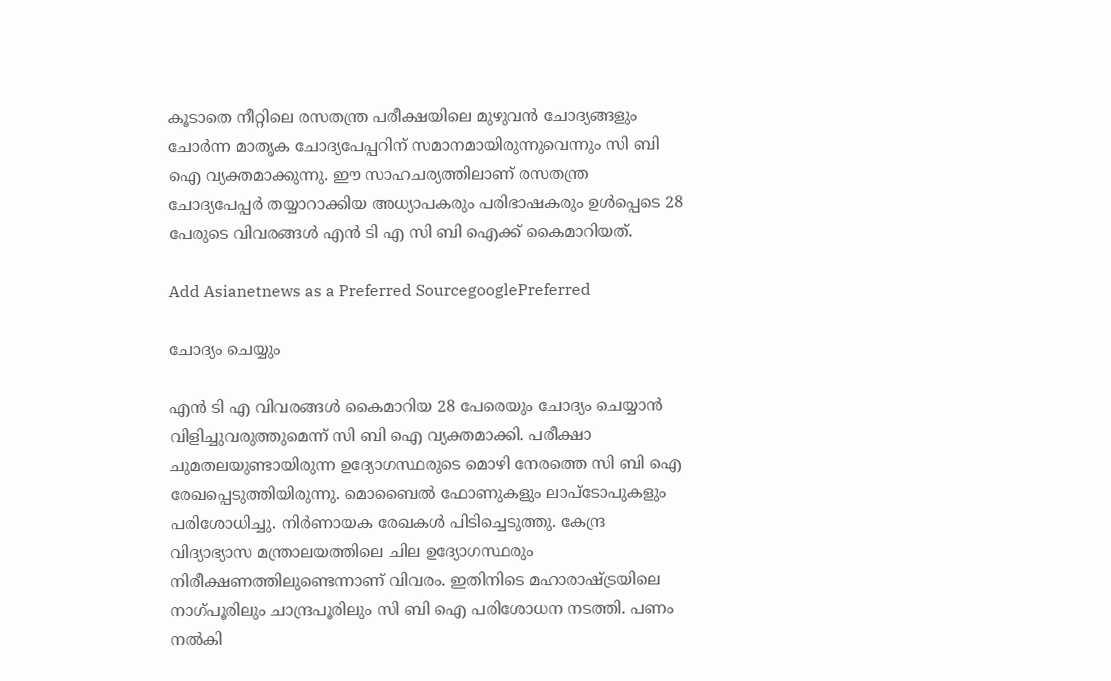കൂടാതെ നീറ്റിലെ രസതന്ത്ര പരീക്ഷയിലെ മുഴുവൻ ചോദ്യങ്ങളും ചോർന്ന മാതൃക ചോദ്യപേപ്പറിന് സമാനമായിരുന്നുവെന്നും സി ബി ഐ വ്യക്തമാക്കുന്നു. ഈ സാഹചര്യത്തിലാണ് രസതന്ത്ര ചോദ്യപേപ്പർ തയ്യാറാക്കിയ അധ്യാപകരും പരിഭാഷകരും ഉൾപ്പെടെ 28 പേരുടെ വിവരങ്ങൾ എൻ ടി എ സി ബി ഐക്ക് കൈമാറിയത്.

Add Asianetnews as a Preferred SourcegooglePreferred

ചോദ്യം ചെയ്യും

എൻ ടി എ വിവരങ്ങൾ കൈമാറിയ 28 പേരെയും ചോദ്യം ചെയ്യാൻ വിളിച്ചുവരുത്തുമെന്ന് സി ബി ഐ വ്യക്തമാക്കി. പരീക്ഷാ ചുമതലയുണ്ടായിരുന്ന ഉദ്യോഗസ്ഥരുടെ മൊഴി നേരത്തെ സി ബി ഐ രേഖപ്പെടുത്തിയിരുന്നു. മൊബൈൽ ഫോണുകളും ലാപ്ടോപുകളും പരിശോധിച്ചു. നിർണായക രേഖകൾ പിടിച്ചെടുത്തു. കേന്ദ്ര വിദ്യാഭ്യാസ മന്ത്രാലയത്തിലെ ചില ഉദ്യോഗസ്ഥരും നിരീക്ഷണത്തിലുണ്ടെന്നാണ് വിവരം. ഇതിനിടെ മഹാരാഷ്ട്രയിലെ നാഗ്പൂരിലും ചാന്ദ്രപൂരിലും സി ബി ഐ പരിശോധന നടത്തി. പണം നൽകി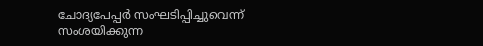ചോദ്യപേപ്പ‌ർ സംഘടിപ്പിച്ചുവെന്ന് സംശയിക്കുന്ന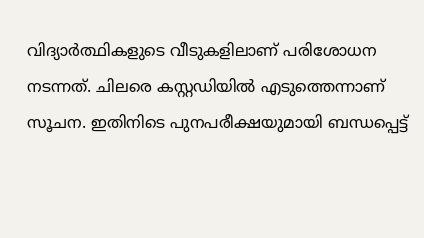വിദ്യാർത്ഥികളുടെ വീടുകളിലാണ് പരിശോധന നടന്നത്. ചിലരെ കസ്റ്റഡിയിൽ എടുത്തെന്നാണ് സൂചന. ഇതിനിടെ പുനപരീക്ഷയുമായി ബന്ധപ്പെട്ട്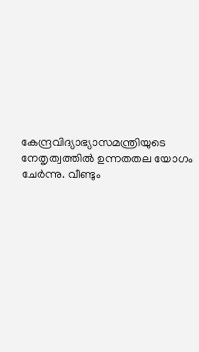കേന്ദ്രവിദ്യാഭ്യാസമന്ത്രിയുടെ നേതൃത്വത്തിൽ ഉന്നതതല യോഗം ചേർന്നു. വീണ്ടും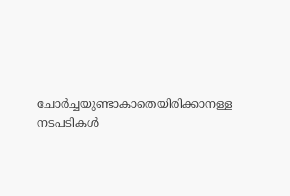ചോർച്ചയുണ്ടാകാതെയിരിക്കാനള്ള നടപടികൾ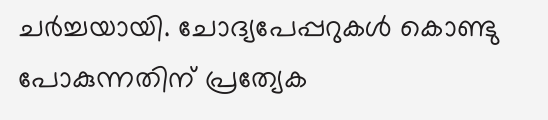ചർച്ചയായി. ചോദ്യപേപ്പറുകൾ കൊണ്ടു പോകുന്നതിന് പ്രത്യേക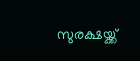സുരക്ഷയ്ക്ക്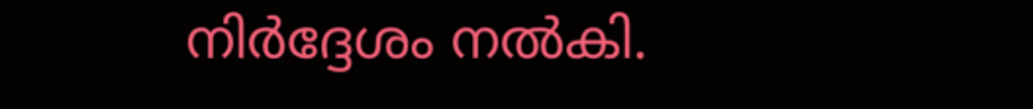നിർദ്ദേശം നൽകി.